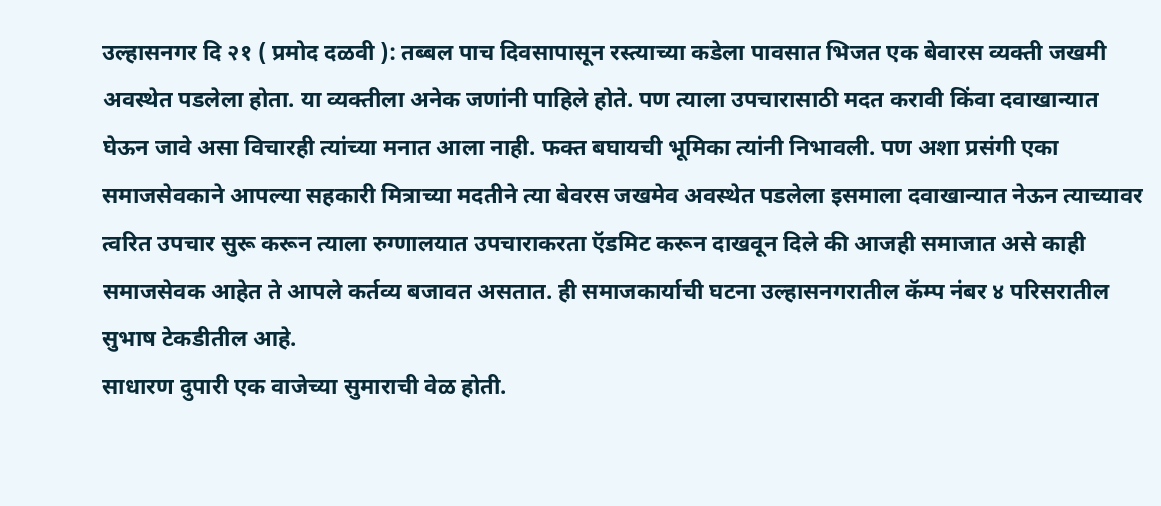उल्हासनगर दि २१ ( प्रमोद दळवी ): तब्बल पाच दिवसापासून रस्त्याच्या कडेला पावसात भिजत एक बेवारस व्यक्ती जखमी अवस्थेत पडलेला होता. या व्यक्तीला अनेक जणांनी पाहिले होते. पण त्याला उपचारासाठी मदत करावी किंवा दवाखान्यात घेऊन जावे असा विचारही त्यांच्या मनात आला नाही. फक्त बघायची भूमिका त्यांनी निभावली. पण अशा प्रसंगी एका समाजसेवकाने आपल्या सहकारी मित्राच्या मदतीने त्या बेवरस जखमेव अवस्थेत पडलेला इसमाला दवाखान्यात नेऊन त्याच्यावर त्वरित उपचार सुरू करून त्याला रुग्णालयात उपचाराकरता ऍडमिट करून दाखवून दिले की आजही समाजात असे काही समाजसेवक आहेत ते आपले कर्तव्य बजावत असतात. ही समाजकार्याची घटना उल्हासनगरातील कॅम्प नंबर ४ परिसरातील सुभाष टेकडीतील आहे.
साधारण दुपारी एक वाजेच्या सुमाराची वेळ होती.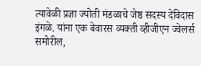त्यावेळी प्रज्ञा ज्योती मंडळाचे जेष्ठ सदस्य देविदास इंगळे. यांना एक बेवारस व्यक्ती व्हीजीएन ज्वेलर्स समोरील,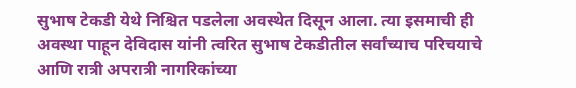सुभाष टेकडी येथे निश्चित पडलेला अवस्थेत दिसून आला. त्या इसमाची ही अवस्था पाहून देविदास यांनी त्वरित सुभाष टेकडीतील सर्वांच्याच परिचयाचे आणि रात्री अपरात्री नागरिकांच्या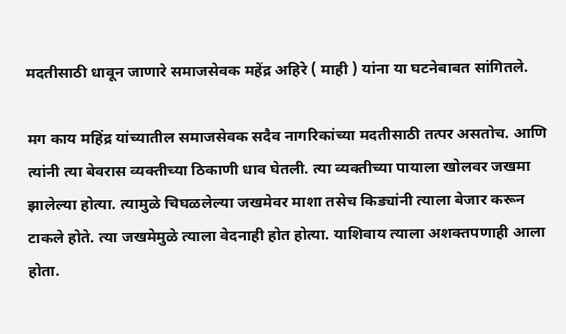मदतीसाठी धावून जाणारे समाजसेवक महेंद्र अहिरे ( माही ) यांना या घटनेबाबत सांगितले.

मग काय महिंद्र यांच्यातील समाजसेवक सदैव नागरिकांच्या मदतीसाठी तत्पर असतोच. आणि त्यांनी त्या बेवरास व्यक्तीच्या ठिकाणी धाव घेतली. त्या व्यक्तीच्या पायाला खोलवर जखमा झालेल्या होत्या. त्यामुळे चिघळलेल्या जखमेवर माशा तसेच किड्यांनी त्याला बेजार करून टाकले होते. त्या जखमेमुळे त्याला वेदनाही होत होत्या. याशिवाय त्याला अशक्तपणाही आला होता.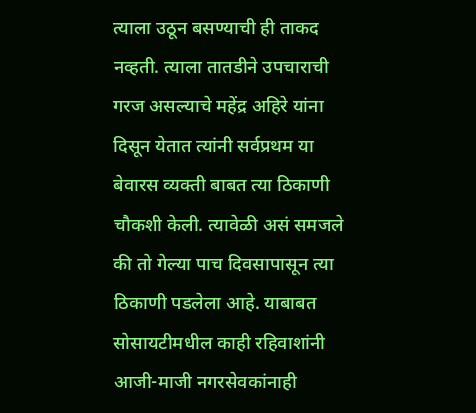त्याला उठून बसण्याची ही ताकद नव्हती. त्याला तातडीने उपचाराची गरज असल्याचे महेंद्र अहिरे यांना दिसून येतात त्यांनी सर्वप्रथम या बेवारस व्यक्ती बाबत त्या ठिकाणी चौकशी केली. त्यावेळी असं समजले की तो गेल्या पाच दिवसापासून त्या ठिकाणी पडलेला आहे. याबाबत सोसायटीमधील काही रहिवाशांनी आजी-माजी नगरसेवकांनाही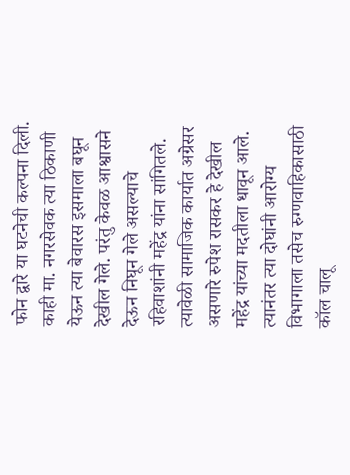फोन द्वारे या घटनेची कल्पना दिली. काही मा. नगरसेवक त्या ठिकाणी येऊन त्या बेवारस इसमाला बघून देखील गेले. परंतु केवळ आश्वासने देऊन निघून गेले असल्याचे रहिवाशांनी महेंद्र यांना सांगितले. त्यावेळी सामाजिक कार्यात अग्रेसर असणारे रुपेश रासकर हे देखील महेंद्र यांच्या मदतीला धावून आले. त्यानंतर त्या दोघांनी आरोग्य विभागाला तसेच रुग्णवाहिकासाठी कॉल चालू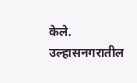केले. उल्हासनगरातील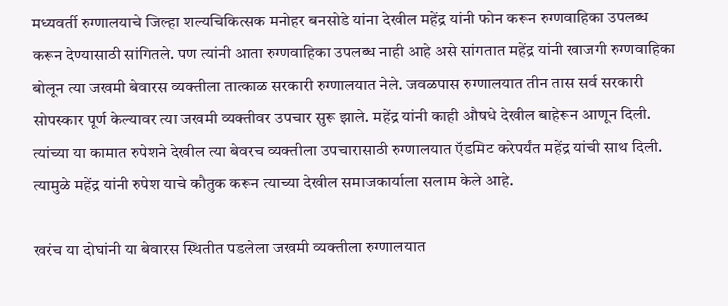मध्यवर्ती रुग्णालयाचे जिल्हा शल्यचिकित्सक मनोहर बनसोडे यांना देखील महेंद्र यांनी फोन करून रुग्णवाहिका उपलब्ध करून देण्यासाठी सांगितले. पण त्यांनी आता रुग्णवाहिका उपलब्ध नाही आहे असे सांगतात महेंद्र यांनी खाजगी रुग्णवाहिका बोलून त्या जखमी बेवारस व्यक्तीला तात्काळ सरकारी रुग्णालयात नेले. जवळपास रुग्णालयात तीन तास सर्व सरकारी सोपस्कार पूर्ण केल्यावर त्या जखमी व्यक्तीवर उपचार सुरू झाले. महेंद्र यांनी काही औषधे देखील बाहेरून आणून दिली. त्यांच्या या कामात रुपेशने देखील त्या बेवरच व्यक्तीला उपचारासाठी रुग्णालयात ऍडमिट करेपर्यंत महेंद्र यांची साथ दिली. त्यामुळे महेंद्र यांनी रुपेश याचे कौतुक करून त्याच्या देखील समाजकार्याला सलाम केले आहे.

खरंच या दोघांनी या बेवारस स्थितीत पडलेला जखमी व्यक्तीला रुग्णालयात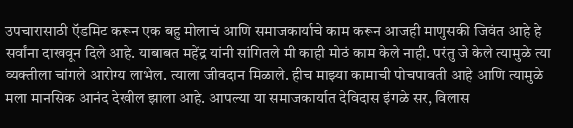उपचारासाठी ऍडमिट करून एक बहु मोलाचं आणि समाजकार्याचे काम करून आजही माणुसकी जिवंत आहे हे सर्वांना दाखवून दिले आहे. याबाबत महेंद्र यांनी सांगितले मी काही मोठं काम केले नाही. परंतु जे केले त्यामुळे त्या व्यक्तीला चांगले आरोग्य लाभेल. त्याला जीवदान मिळाले. हीच माझ्या कामाची पोचपावती आहे आणि त्यामुळे मला मानसिक आनंद देखील झाला आहे. आपल्या या समाजकार्यात देविदास इंगळे सर, विलास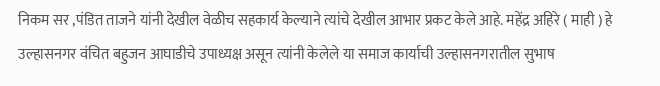निकम सर ,पंडित ताजने यांनी देखील वेळीच सहकार्य केल्याने त्यांचे देखील आभार प्रकट केले आहे. महेंद्र अहिरे ( माही ) हे उल्हासनगर वंचित बहुजन आघाडीचे उपाध्यक्ष असून त्यांनी केलेले या समाज कार्याची उल्हासनगरातील सुभाष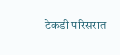टेकडी परिसरात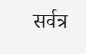सर्वत्र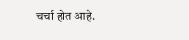चर्चा होत आहे.